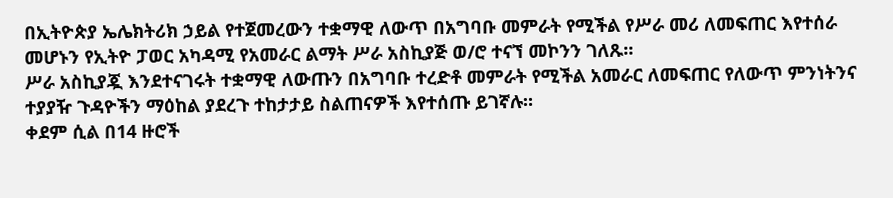በኢትዮጵያ ኤሌክትሪክ ኃይል የተጀመረውን ተቋማዊ ለውጥ በአግባቡ መምራት የሚችል የሥራ መሪ ለመፍጠር እየተሰራ መሆኑን የኢትዮ ፓወር አካዳሚ የአመራር ልማት ሥራ አስኪያጅ ወ/ሮ ተናኘ መኮንን ገለጹ።
ሥራ አስኪያጇ እንደተናገሩት ተቋማዊ ለውጡን በአግባቡ ተረድቶ መምራት የሚችል አመራር ለመፍጠር የለውጥ ምንነትንና ተያያዥ ጉዳዮችን ማዕከል ያደረጉ ተከታታይ ስልጠናዎች እየተሰጡ ይገኛሉ።
ቀደም ሲል በ14 ዙሮች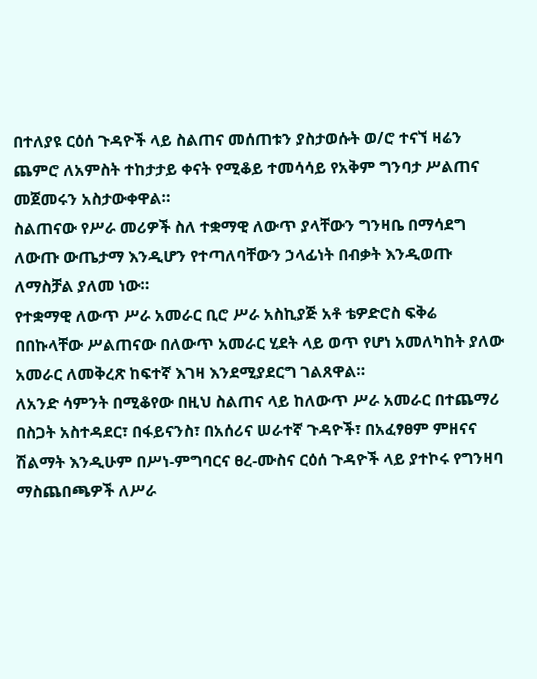በተለያዩ ርዕሰ ጉዳዮች ላይ ስልጠና መሰጠቱን ያስታወሱት ወ/ሮ ተናኘ ዛሬን ጨምሮ ለአምስት ተከታታይ ቀናት የሚቆይ ተመሳሳይ የአቅም ግንባታ ሥልጠና መጀመሩን አስታውቀዋል።
ስልጠናው የሥራ መሪዎች ስለ ተቋማዊ ለውጥ ያላቸውን ግንዛቤ በማሳደግ ለውጡ ውጤታማ እንዲሆን የተጣለባቸውን ኃላፊነት በብቃት እንዲወጡ ለማስቻል ያለመ ነው።
የተቋማዊ ለውጥ ሥራ አመራር ቢሮ ሥራ አስኪያጅ አቶ ቴዎድሮስ ፍቅሬ በበኩላቸው ሥልጠናው በለውጥ አመራር ሂደት ላይ ወጥ የሆነ አመለካከት ያለው አመራር ለመቅረጽ ከፍተኛ እገዛ እንደሚያደርግ ገልጸዋል።
ለአንድ ሳምንት በሚቆየው በዚህ ስልጠና ላይ ከለውጥ ሥራ አመራር በተጨማሪ በስጋት አስተዳደር፣ በፋይናንስ፣ በአሰሪና ሠራተኛ ጉዳዮች፣ በአፈፃፀም ምዘናና ሽልማት እንዲሁም በሥነ-ምግባርና ፀረ-ሙስና ርዕሰ ጉዳዮች ላይ ያተኮሩ የግንዛባ ማስጨበጫዎች ለሥራ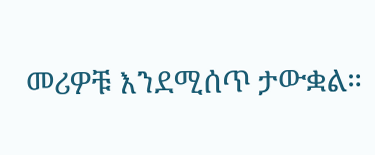መሪዎቹ እንደሚሰጥ ታውቋል።